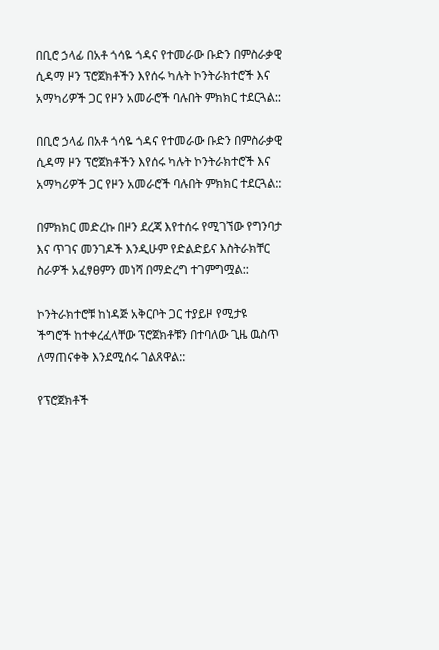በቢሮ ኃላፊ በአቶ ጎሳዬ ጎዳና የተመራው ቡድን በምስራቃዊ ሲዳማ ዞን ፕሮጀክቶችን እየሰሩ ካሉት ኮንትራክተሮች እና አማካሪዎች ጋር የዞን አመራሮች ባሉበት ምክክር ተደርጓል::

በቢሮ ኃላፊ በአቶ ጎሳዬ ጎዳና የተመራው ቡድን በምስራቃዊ ሲዳማ ዞን ፕሮጀክቶችን እየሰሩ ካሉት ኮንትራክተሮች እና አማካሪዎች ጋር የዞን አመራሮች ባሉበት ምክክር ተደርጓል::

በምክክር መድረኩ በዞን ደረጃ እየተሰሩ የሚገኘው የግንባታ እና ጥገና መንገዶች እንዲሁም የድልድይና እስትራክቸር ስራዎች አፈፃፀምን መነሻ በማድረግ ተገምግሟል::

ኮንትራክተሮቹ ከነዳጅ አቅርቦት ጋር ተያይዞ የሚታዩ ችግሮች ከተቀረፈላቸው ፕሮጀክቶቹን በተባለው ጊዜ ዉስጥ ለማጠናቀቅ እንደሚሰሩ ገልጸዋል::

የፕሮጀክቶች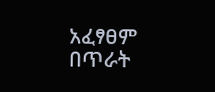አፈፃፀም በጥራት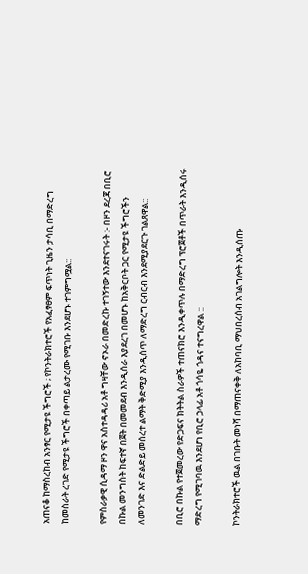አጠናቆ ከማስረከብ አንፃር የሚታዩ ችግሮች ; የኮንትራክተሮች የአፈፃፀም ፍጥነት ጊዜን ታሳቢ በማድረግ ከመስራት ረገድ የሚታዩ ችግሮች በቀጣይ ልታረሙ የሚገቡ እንደሆኑ ተገምግሟል::

የምስራቃዊ ሲዳማ ዞን ዋና አስተዳዳሪ አቶ ግዛቸው ኖኦራ በመድረኩ ተገኝተው እንደተናገሩት :- በዞን ደረጃ በቢሮ በኩል መንግስት ከፍተኛ በጀት በመመደብ እንዲሰራ እያደረገ በመሆኑ ከአቅርቦት ጋር የሚታዩ ችግሮችን ለመንገድ እና ድልድይ መሰረተ ልማት ቅድሚያ እንዲሰጥ ለማድረግ ርብርብ እንደሚያደርጉ ገልጸዋል::

በቢሮ በኩል የተጀመረው የድጋፍና ክትትል ስራዎች ተጠናክሮ እንዲቀጥሉ በማድረግ ፕሮጀቶች በጥራት እንዲሰሩ ማድረግ የሚገባዉ እንደሆነ የቢሮ ኃላፊ አቶ ጎሳዬ ጎዳና ተናግረዋል ::

ኮንትራክተሮች ዉል በገቡት መነሻ በማጠናቀቅ ለአከባቢ ማህበረሰብ አገልግሎት እንዲሰጡ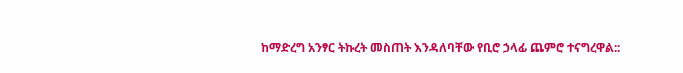ከማድረግ አንፃር ትኩረት መስጠት እንዳለባቸው የቢሮ ኃላፊ ጨምሮ ተናግረዋል::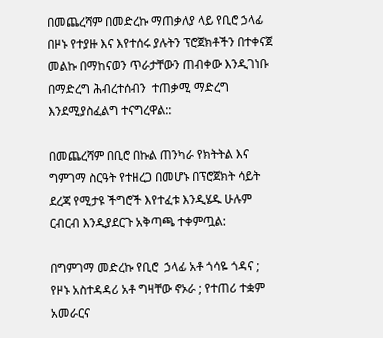በመጨረሻም በመድረኩ ማጠቃለያ ላይ የቢሮ ኃላፊ በዞኑ የተያዙ እና እየተሰሩ ያሉትን ፕሮጀክቶችን በተቀናጀ መልኩ በማከናወን ጥራታቸውን ጠብቀው እንዲገነቡ በማድረግ ሕብረተሰብን  ተጠቃሚ ማድረግ እንደሚያስፈልግ ተናግረዋል::

በመጨረሻም በቢሮ በኩል ጠንካራ የክትትል እና ግምገማ ስርዓት የተዘረጋ በመሆኑ በፕሮጀክት ሳይት ደረጃ የሚታዩ ችግሮች እየተፈቱ እንዲሄዱ ሁሉም ርብርብ እንዲያደርጉ አቅጣጫ ተቀምጧል:

በግምገማ መድረኩ የቢሮ  ኃላፊ አቶ ጎሳዬ ጎዳና ; የዞኑ አስተዳዳሪ አቶ ግዛቸው ኖኦራ ; የተጠሪ ተቋም አመራርና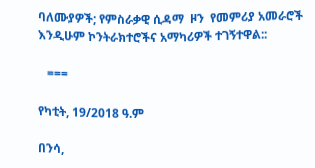ባለሙያዎች; የምስራቃዊ ሲዳማ  ዞን  የመምሪያ አመራሮች እንዲሁም ኮንትራክተሮችና አማካሪዎች ተገኝተዋል::

   ===

የካቲት, 19/2018 ዓ.ም

በንሳ,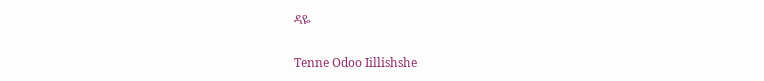ዳዬ

Tenne Odoo Iillishshe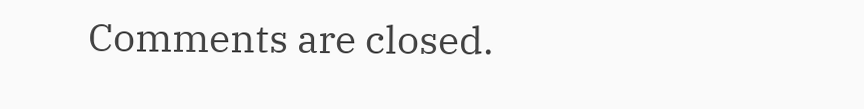Comments are closed.